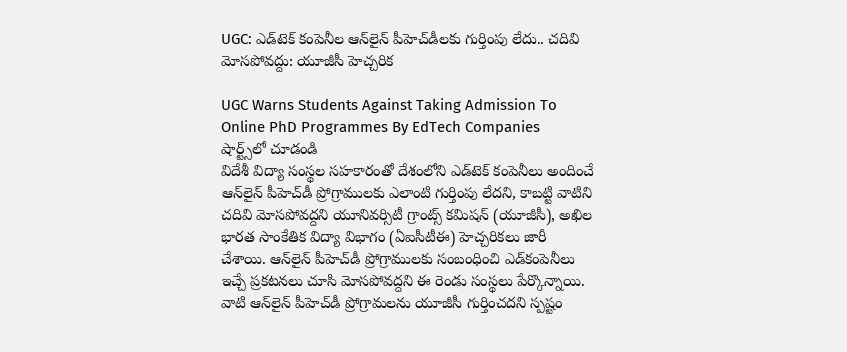UGC: ఎడ్‌టెక్ కంపెనీల ఆన్‌లైన్ పీహెచ్‌డీలకు గుర్తింపు లేదు.. చదివి మోసపోవద్దు: యూజీసీ హెచ్చరిక

UGC Warns Students Against Taking Admission To Online PhD Programmes By EdTech Companies
షార్ట్స్‌లో చూడండి
విదేశీ విద్యా సంస్థల సహకారంతో దేశంలోని ఎడ్‌టెక్ కంపెనీలు అందించే ఆన్‌లైన్ పీహెచ్‌‌డీ ప్రోగ్రాములకు ఎలాంటి గుర్తింపు లేదని, కాబట్టి వాటిని చదివి మోసపోవద్దని యూనివర్సిటీ గ్రాంట్స్ కమిషన్ (యూజీసీ), అఖిల భారత సాంకేతిక విద్యా విభాగం (ఏఐసీటీఈ) హెచ్చరికలు జారీ చేశాయి. ఆన్‌లైన్ పీహెచ్‌డీ ప్రోగ్రాములకు సంబంధించి ఎడ్‌కంపెనీలు ఇచ్చే ప్రకటనలు చూసి మోసపోవద్దని ఈ రెండు సంస్థలు పేర్కొన్నాయి. వాటి ఆన్‌లైన్ పీహెచ్‌డీ ప్రోగ్రామలను యూజీసీ గుర్తించదని స్పష్టం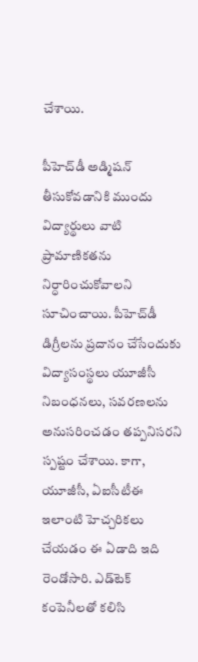చేశాయి.

పీహెచ్‌డీ అడ్మిషన్ తీసుకోవడానికి ముందు విద్యార్థులు వాటి ప్రామాణికతను నిర్ధారించుకోవాలని సూచించాయి. పీహెచ్‌డీ డిగ్రీలను ప్రదానం చేసేందుకు విద్యాసంస్థలు యూజీసీ నిబంధనలు, సవరణలను అనుసరించడం తప్పనిసరని స్పష్టం చేశాయి. కాగా, యూజీసీ, ఏఐసీటీఈ ఇలాంటి హెచ్చరికలు చేయడం ఈ ఏడాది ఇది రెండోసారి. ఎడ్‌టెక్ కంపెనీలతో కలిసి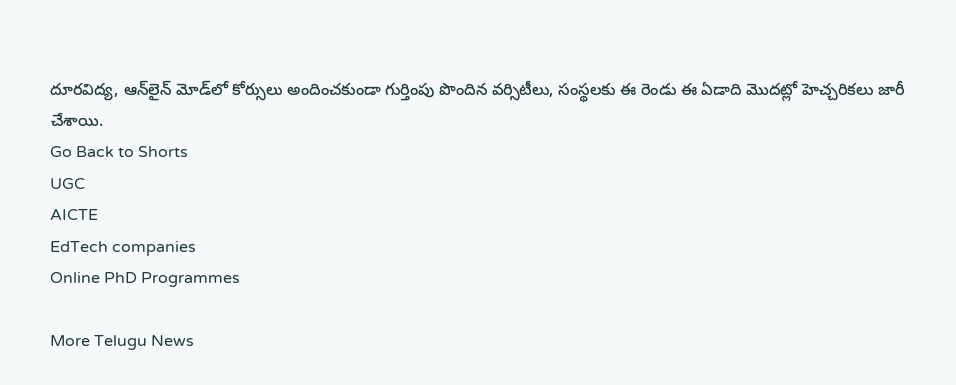దూరవిద్య, ఆన్‌లైన్ మోడ్‌లో కోర్సులు అందించకుండా గుర్తింపు పొందిన వర్సిటీలు, సంస్థలకు ఈ రెండు ఈ ఏడాది మొదట్లో హెచ్చరికలు జారీ చేశాయి.
Go Back to Shorts
UGC
AICTE
EdTech companies
Online PhD Programmes

More Telugu News